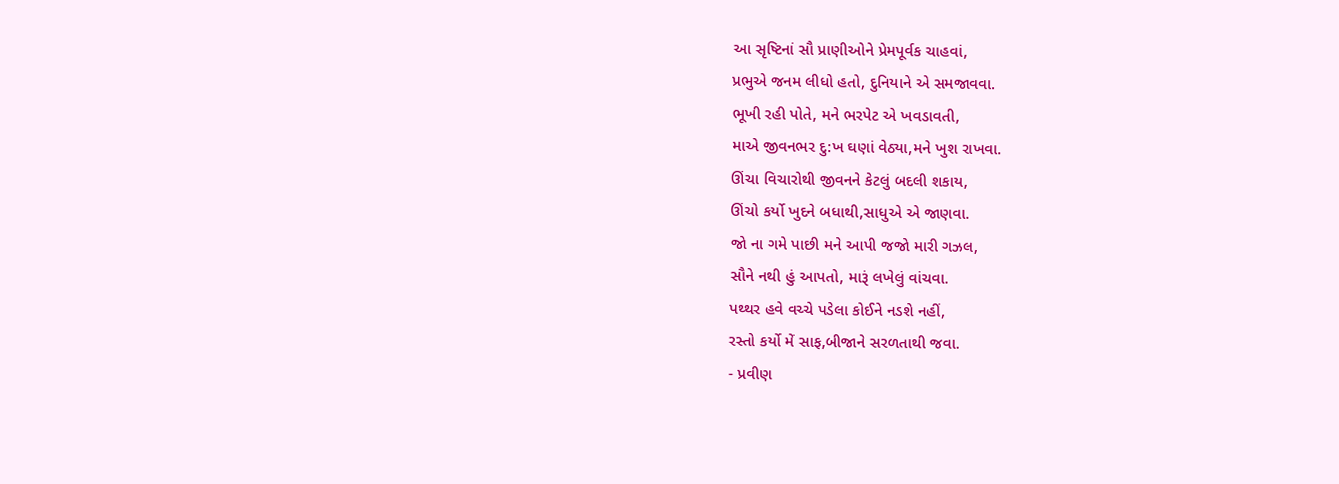આ સૃષ્ટિનાં સૌ પ્રાણીઓને પ્રેમપૂર્વક ચાહવાં,
પ્રભુએ જનમ લીધો હતો, દુનિયાને એ સમજાવવા.
ભૂખી રહી પોતે, મને ભરપેટ એ ખવડાવતી,
માએ જીવનભર દુ:ખ ઘણાં વેઠ્યા,મને ખુશ રાખવા.
ઊંચા વિચારોથી જીવનને કેટલું બદલી શકાય,
ઊંચો કર્યો ખુદને બધાથી,સાધુએ એ જાણવા.
જો ના ગમે પાછી મને આપી જજો મારી ગઝલ,
સૌને નથી હું આપતો, મારૂં લખેલું વાંચવા.
પથ્થર હવે વચ્ચે પડેલા કોઈને નડશે નહીં,
રસ્તો કર્યો મેં સાફ,બીજાને સરળતાથી જવા.
- પ્રવીણ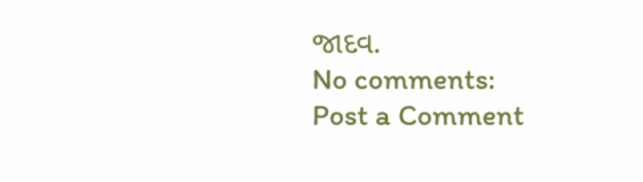જાદવ.
No comments:
Post a Comment